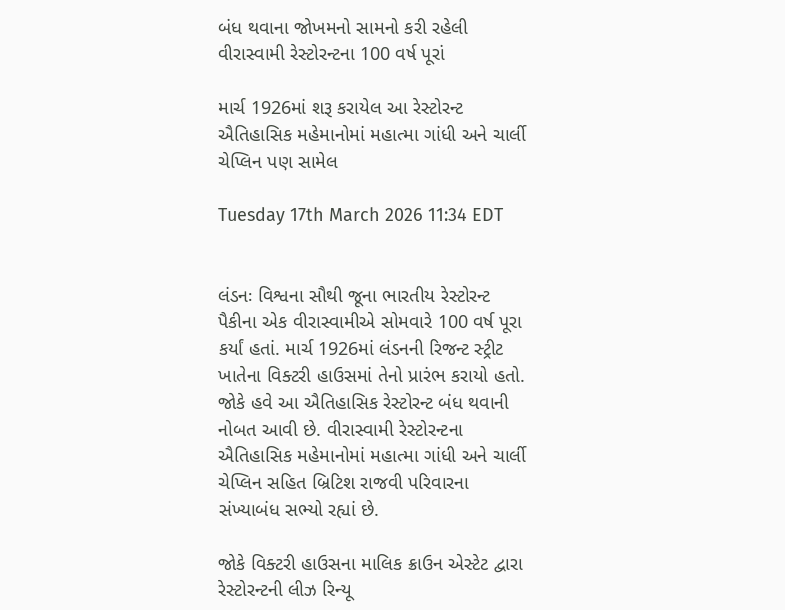બંધ થવાના જોખમનો સામનો કરી રહેલી વીરાસ્વામી રેસ્ટોરન્ટના 100 વર્ષ પૂરાં

માર્ચ 1926માં શરૂ કરાયેલ આ રેસ્ટોરન્ટ ઐતિહાસિક મહેમાનોમાં મહાત્મા ગાંધી અને ચાર્લી ચેપ્લિન પણ સામેલ

Tuesday 17th March 2026 11:34 EDT


લંડનઃ વિશ્વના સૌથી જૂના ભારતીય રેસ્ટોરન્ટ પૈકીના એક વીરાસ્વામીએ સોમવારે 100 વર્ષ પૂરા કર્યાં હતાં. માર્ચ 1926માં લંડનની રિજન્ટ સ્ટ્રીટ ખાતેના વિક્ટરી હાઉસમાં તેનો પ્રારંભ કરાયો હતો. જોકે હવે આ ઐતિહાસિક રેસ્ટોરન્ટ બંધ થવાની નોબત આવી છે. વીરાસ્વામી રેસ્ટોરન્ટના ઐતિહાસિક મહેમાનોમાં મહાત્મા ગાંધી અને ચાર્લી ચેપ્લિન સહિત બ્રિટિશ રાજવી પરિવારના સંખ્યાબંધ સભ્યો રહ્યાં છે.

જોકે વિક્ટરી હાઉસના માલિક ક્રાઉન એસ્ટેટ દ્વારા રેસ્ટોરન્ટની લીઝ રિન્યૂ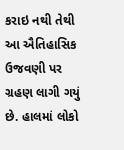કરાઇ નથી તેથી આ ઐતિહાસિક ઉજવણી પર ગ્રહણ લાગી ગયું છે. હાલમાં લોકો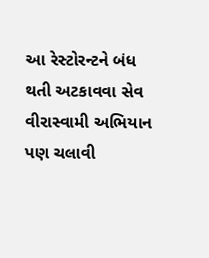આ રેસ્ટોરન્ટને બંધ થતી અટકાવવા સેવ વીરાસ્વામી અભિયાન પણ ચલાવી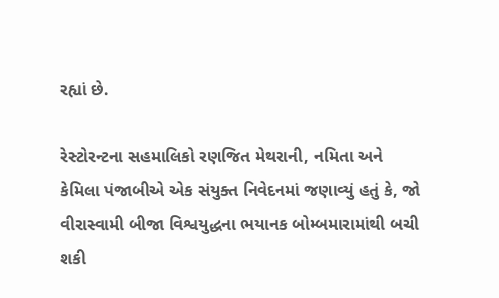રહ્યાં છે.

રેસ્ટોરન્ટના સહમાલિકો રણજિત મેથરાની, નમિતા અને કેમિલા પંજાબીએ એક સંયુક્ત નિવેદનમાં જણાવ્યું હતું કે, જો વીરાસ્વામી બીજા વિશ્વયુદ્ધના ભયાનક બોમ્બમારામાંથી બચી શકી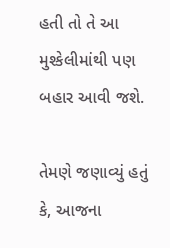હતી તો તે આ મુશ્કેલીમાંથી પણ બહાર આવી જશે.

તેમણે જણાવ્યું હતું કે, આજના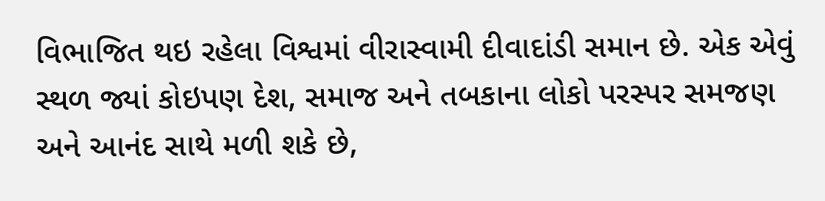વિભાજિત થઇ રહેલા વિશ્વમાં વીરાસ્વામી દીવાદાંડી સમાન છે. એક એવું સ્થળ જ્યાં કોઇપણ દેશ, સમાજ અને તબકાના લોકો પરસ્પર સમજણ અને આનંદ સાથે મળી શકે છે,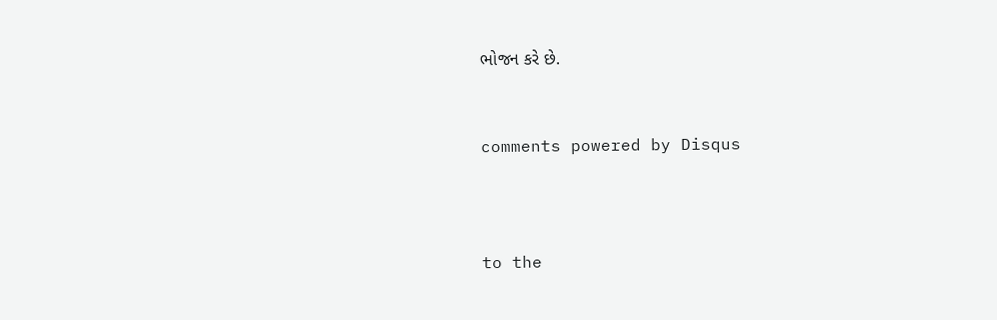ભોજન કરે છે.


comments powered by Disqus



to the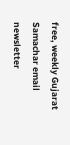free, weekly Gujarat Samachar email newsletter